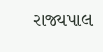રાજ્યપાલ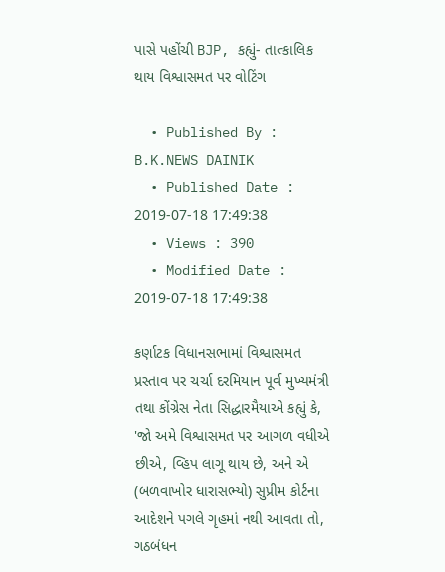પાસે પહોંચી BJP, કહ્યું- તાત્કાલિક થાય વિશ્વાસમત પર વોટિંગ

  • Published By : B.K.NEWS DAINIK
  • Published Date : 2019-07-18 17:49:38
  • Views : 390
  • Modified Date : 2019-07-18 17:49:38

કર્ણાટક વિધાનસભામાં વિશ્વાસમત પ્રસ્તાવ પર ચર્ચા દરમિયાન પૂર્વ મુખ્યમંત્રી તથા કોંગ્રેસ નેતા સિદ્ધારમૈયાએ કહ્યું કે, 'જો અમે વિશ્વાસમત પર આગળ વધીએ છીએ, વ્હિપ લાગૂ થાય છે, અને એ (બળવાખોર ધારાસભ્યો) સુપ્રીમ કોર્ટના આદેશને પગલે ગૃહમાં નથી આવતા તો, ગઠબંધન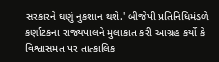સરકારને ઘણું નુકશાન થશે.' બીજેપી પ્રતિનિધિમંડળે કર્ણાટકના રાજ્યપાલને મુલાકાત કરી આગ્રહ કર્યો કે વિશ્વાસમત પર તાત્કાલિક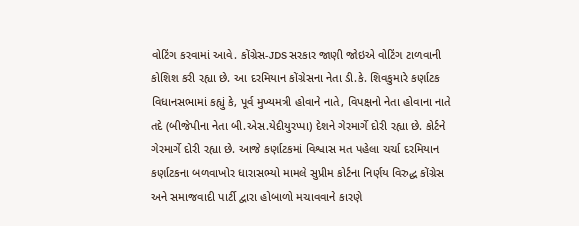વોટિંગ કરવામાં આવે. કોંગ્રેસ-JDS સરકાર જાણી જોઇએ વોટિંગ ટાળવાની કોશિશ કરી રહ્યા છે. આ દરમિયાન કોંગ્રેસના નેતા ડી.કે. શિવકુમારે કર્ણાટક વિધાનસભામાં કહ્યું કે, પૂર્વ મુખ્યમત્રી હોવાને નાતે, વિપક્ષનો નેતા હોવાના નાતે તદે (બીજેપીના નેતા બી.એસ.યેદીયુરપ્પા) દેશને ગેરમાર્ગે દોરી રહ્યા છે. કોર્ટને ગેરમાર્ગે દોરી રહ્યા છે. આજે કર્ણાટકમાં વિશ્વાસ મત પહેલા ચર્ચા દરમિયાન કર્ણાટકના બળવાખોર ધારાસભ્યો મામલે સુપ્રીમ કોર્ટના નિર્ણય વિરુદ્ધ કોંગ્રેસ અને સમાજવાદી પાર્ટી દ્વારા હોબાળો મચાવવાને કારણે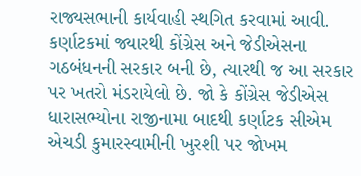રાજ્યસભાની કાર્યવાહી સ્થગિત કરવામાં આવી. કર્ણાટકમાં જ્યારથી કોંગ્રેસ અને જેડીએસના ગઠબંધનની સરકાર બની છે, ત્યારથી જ આ સરકાર પર ખતરો મંડરાયેલો છે. જો કે કોંગ્રેસ જેડીએસ ધારાસભ્યોના રાજીનામા બાદથી કર્ણાટક સીએમ એચડી કુમારસ્વામીની ખુરશી પર જોખમ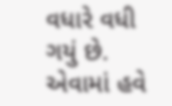વધારે વધી ગયું છે. એવામાં હવે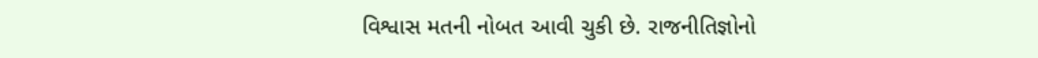વિશ્વાસ મતની નોબત આવી ચુકી છે. રાજનીતિજ્ઞોનો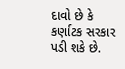દાવો છે કે કર્ણાટક સરકાર પડી શકે છે.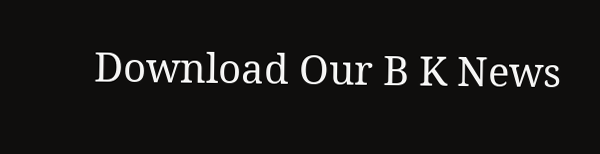Download Our B K News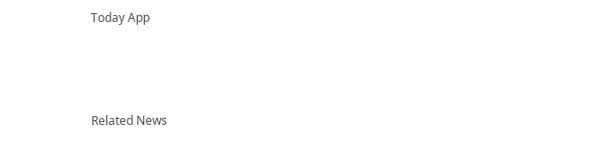Today App



Related News